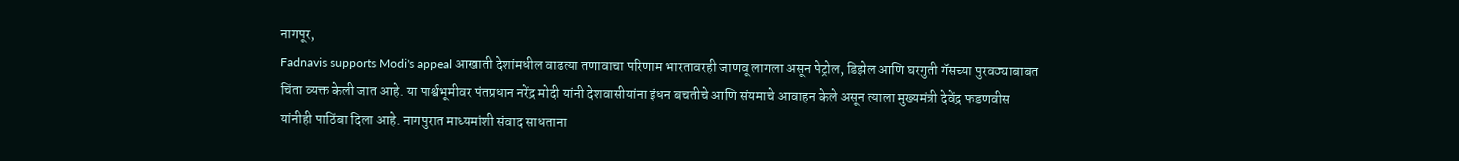नागपूर,
Fadnavis supports Modi's appeal आखाती देशांमधील वाढत्या तणावाचा परिणाम भारतावरही जाणवू लागला असून पेट्रोल, डिझेल आणि घरगुती गॅसच्या पुरवठ्याबाबत चिंता व्यक्त केली जात आहे. या पार्श्वभूमीवर पंतप्रधान नरेंद्र मोदी यांनी देशवासीयांना इंधन बचतीचे आणि संयमाचे आवाहन केले असून त्याला मुख्यमंत्री देवेंद्र फडणवीस यांनीही पाठिंबा दिला आहे. नागपुरात माध्यमांशी संवाद साधताना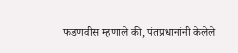फडणवीस म्हणाले की, पंतप्रधानांनी केलेले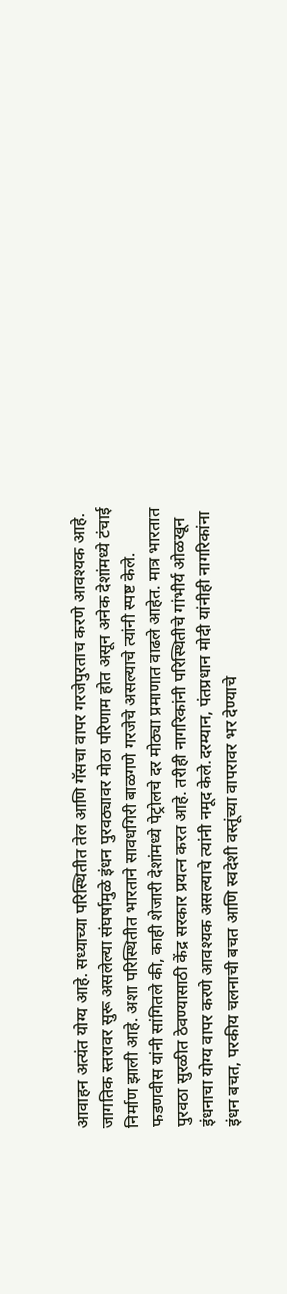आवाहन अत्यंत योग्य आहे. सध्याच्या परिस्थितीत तेल आणि गॅसचा वापर गरजेपुरताच करणे आवश्यक आहे. जागतिक स्तरावर सुरू असलेल्या संघर्षामुळे इंधन पुरवठ्यावर मोठा परिणाम होत असून अनेक देशांमध्ये टंचाई निर्माण झाली आहे. अशा परिस्थितीत भारताने सावधगिरी बाळगणे गरजेचे असल्याचे त्यांनी स्पष्ट केले.
फडणवीस यांनी सांगितले की, काही शेजारी देशांमध्ये पेट्रोलचे दर मोठ्या प्रमाणात वाढले आहेत. मात्र भारतात पुरवठा सुरळीत ठेवण्यासाठी केंद्र सरकार प्रयत्न करत आहे. तरीही नागरिकांनी परिस्थितीचे गांभीर्य ओळखून इंधनाचा योग्य वापर करणे आवश्यक असल्याचे त्यांनी नमूद केले.दरम्यान, पंतप्रधान मोदी यांनीही नागरिकांना इंधन बचत, परकीय चलनाची बचत आणि स्वदेशी वस्तूंच्या वापरावर भर देण्याचे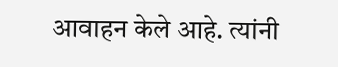आवाहन केले आहे. त्यांनी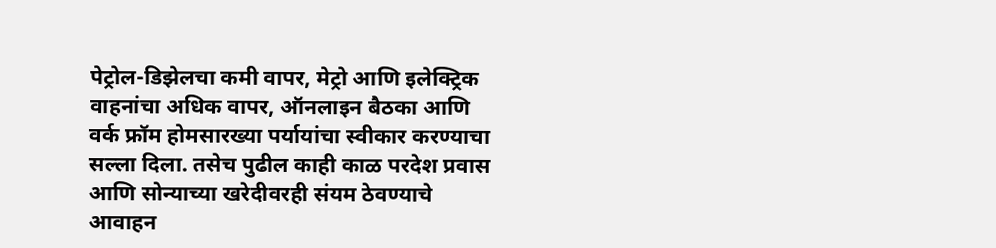पेट्रोल-डिझेलचा कमी वापर, मेट्रो आणि इलेक्ट्रिक वाहनांचा अधिक वापर, ऑनलाइन बैठका आणि वर्क फ्रॉम होमसारख्या पर्यायांचा स्वीकार करण्याचा सल्ला दिला. तसेच पुढील काही काळ परदेश प्रवास आणि सोन्याच्या खरेदीवरही संयम ठेवण्याचे आवाहन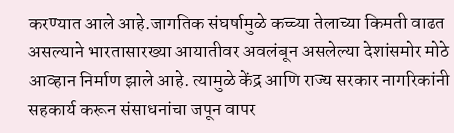करण्यात आले आहे.जागतिक संघर्षामुळे कच्च्या तेलाच्या किमती वाढत असल्याने भारतासारख्या आयातीवर अवलंबून असलेल्या देशांसमोर मोठे आव्हान निर्माण झाले आहे. त्यामुळे केंद्र आणि राज्य सरकार नागरिकांनी सहकार्य करून संसाधनांचा जपून वापर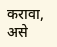करावा, असे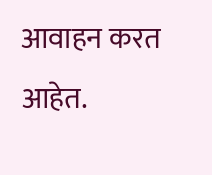आवाहन करत आहेत.